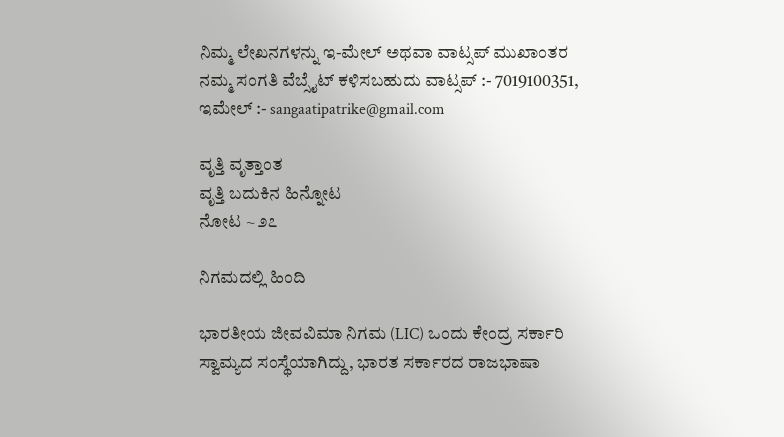ನಿಮ್ಮ ಲೇಖನಗಳನ್ನು ಇ-ಮೇಲ್ ಅಥವಾ ವಾಟ್ಸಪ್ ಮುಖಾಂತರ ನಮ್ಮ ಸಂಗತಿ ವೆಬ್ಸೈಟ್ ಕಳಿಸಬಹುದು ವಾಟ್ಸಪ್‌ :- 7019100351, ಇಮೇಲ್ :- sangaatipatrike@gmail.com

ವೃತ್ತಿ ವೃತ್ತಾಂತ
ವೃತ್ತಿ ಬದುಕಿನ ಹಿನ್ನೋಟ
ನೋಟ ~ ೨೭

ನಿಗಮದಲ್ಲಿ ಹಿಂದಿ

ಭಾರತೀಯ ಜೀವವಿಮಾ ನಿಗಮ (LIC) ಒಂದು ಕೇಂದ್ರ ಸರ್ಕಾರಿ ಸ್ವಾಮ್ಯದ ಸಂಸ್ಥೆಯಾಗಿದ್ದು, ಭಾರತ ಸರ್ಕಾರದ ರಾಜಭಾಷಾ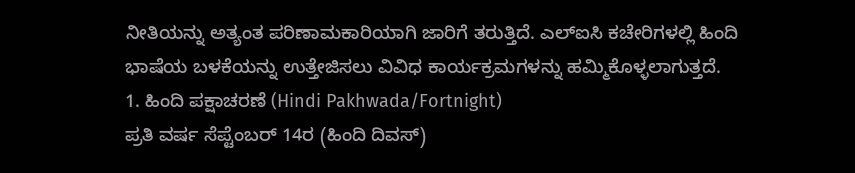ನೀತಿಯನ್ನು ಅತ್ಯಂತ ಪರಿಣಾಮಕಾರಿಯಾಗಿ ಜಾರಿಗೆ ತರುತ್ತಿದೆ. ಎಲ್‌ಐಸಿ ಕಚೇರಿಗಳಲ್ಲಿ ಹಿಂದಿ ಭಾಷೆಯ ಬಳಕೆಯನ್ನು ಉತ್ತೇಜಿಸಲು ವಿವಿಧ ಕಾರ್ಯಕ್ರಮಗಳನ್ನು ಹಮ್ಮಿಕೊಳ್ಳಲಾಗುತ್ತದೆ.
1. ಹಿಂದಿ ಪಕ್ಷಾಚರಣೆ (Hindi Pakhwada/Fortnight)
ಪ್ರತಿ ವರ್ಷ ಸೆಪ್ಟೆಂಬರ್ 14ರ (ಹಿಂದಿ ದಿವಸ್)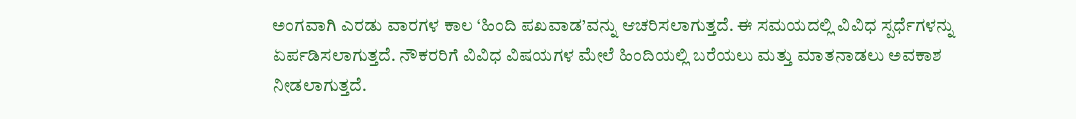ಅಂಗವಾಗಿ ಎರಡು ವಾರಗಳ ಕಾಲ ‘ಹಿಂದಿ ಪಖವಾಡ’ವನ್ನು ಆಚರಿಸಲಾಗುತ್ತದೆ. ಈ ಸಮಯದಲ್ಲಿ ವಿವಿಧ ಸ್ಪರ್ಧೆಗಳನ್ನು ಏರ್ಪಡಿಸಲಾಗುತ್ತದೆ. ನೌಕರರಿಗೆ ವಿವಿಧ ವಿಷಯಗಳ ಮೇಲೆ ಹಿಂದಿಯಲ್ಲಿ ಬರೆಯಲು ಮತ್ತು ಮಾತನಾಡಲು ಅವಕಾಶ ನೀಡಲಾಗುತ್ತದೆ.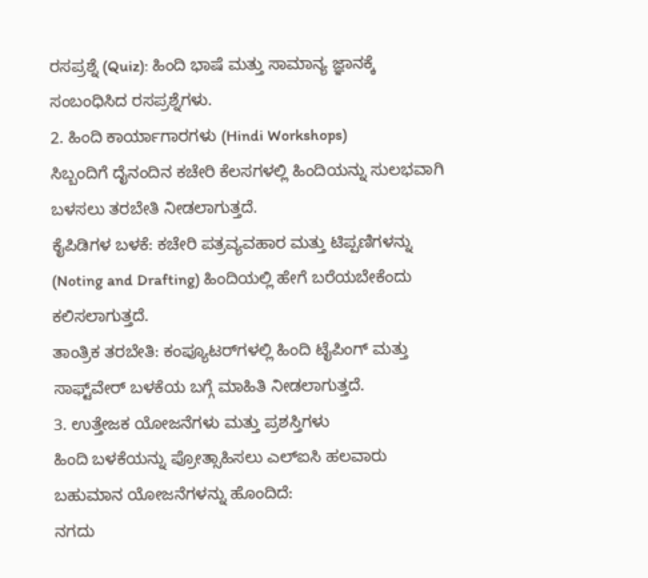ರಸಪ್ರಶ್ನೆ (Quiz): ಹಿಂದಿ ಭಾಷೆ ಮತ್ತು ಸಾಮಾನ್ಯ ಜ್ಞಾನಕ್ಕೆ ಸಂಬಂಧಿಸಿದ ರಸಪ್ರಶ್ನೆಗಳು.
2. ಹಿಂದಿ ಕಾರ್ಯಾಗಾರಗಳು (Hindi Workshops)
ಸಿಬ್ಬಂದಿಗೆ ದೈನಂದಿನ ಕಚೇರಿ ಕೆಲಸಗಳಲ್ಲಿ ಹಿಂದಿಯನ್ನು ಸುಲಭವಾಗಿ ಬಳಸಲು ತರಬೇತಿ ನೀಡಲಾಗುತ್ತದೆ.
ಕೈಪಿಡಿಗಳ ಬಳಕೆ: ಕಚೇರಿ ಪತ್ರವ್ಯವಹಾರ ಮತ್ತು ಟಿಪ್ಪಣಿಗಳನ್ನು (Noting and Drafting) ಹಿಂದಿಯಲ್ಲಿ ಹೇಗೆ ಬರೆಯಬೇಕೆಂದು ಕಲಿಸಲಾಗುತ್ತದೆ.
ತಾಂತ್ರಿಕ ತರಬೇತಿ: ಕಂಪ್ಯೂಟರ್‌ಗಳಲ್ಲಿ ಹಿಂದಿ ಟೈಪಿಂಗ್ ಮತ್ತು ಸಾಫ್ಟ್‌ವೇರ್ ಬಳಕೆಯ ಬಗ್ಗೆ ಮಾಹಿತಿ ನೀಡಲಾಗುತ್ತದೆ.
3. ಉತ್ತೇಜಕ ಯೋಜನೆಗಳು ಮತ್ತು ಪ್ರಶಸ್ತಿಗಳು
ಹಿಂದಿ ಬಳಕೆಯನ್ನು ಪ್ರೋತ್ಸಾಹಿಸಲು ಎಲ್‌ಐಸಿ ಹಲವಾರು ಬಹುಮಾನ ಯೋಜನೆಗಳನ್ನು ಹೊಂದಿದೆ:
ನಗದು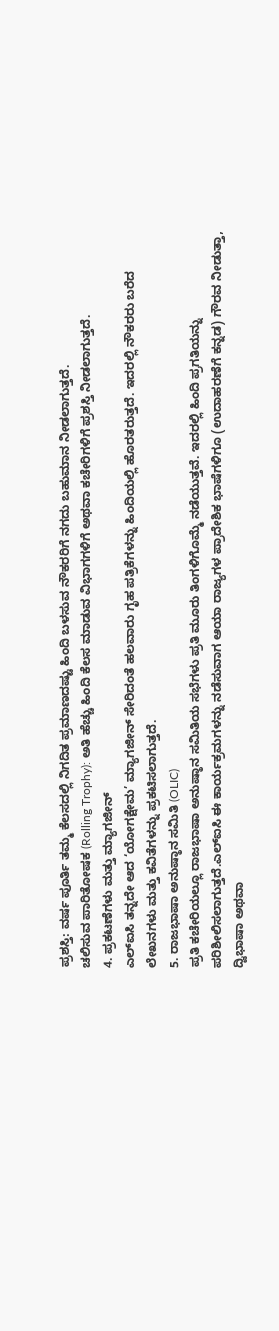ಪ್ರಶಸ್ತಿ: ವರ್ಷ ಪೂರ್ತಿ ತಮ್ಮ ಕೆಲಸದಲ್ಲಿ ನಿಗದಿತ ಪ್ರಮಾಣದಷ್ಟು ಹಿಂದಿ ಬಳಸುವ ನೌಕರರಿಗೆ ನಗದು ಬಹುಮಾನ ನೀಡಲಾಗುತ್ತದೆ.
ಚಲಿಸುವ ಪಾರಿತೋಷಕ (Rolling Trophy): ಅತಿ ಹೆಚ್ಚು ಹಿಂದಿ ಕೆಲಸ ಮಾಡುವ ವಿಭಾಗಗಳಿಗೆ ಅಥವಾ ಕಚೇರಿಗಳಿಗೆ ಪ್ರಶಸ್ತಿ ನೀಡಲಾಗುತ್ತದೆ.
4. ಪ್ರಕಟಣೆಗಳು ಮತ್ತು ಮ್ಯಾಗಜೀನ್
ಎಲ್‌ಐಸಿ ತನ್ನದೇ ಆದ ‘ಯೋಗಕ್ಷೇಮ’ ಮ್ಯಾಗಜೀನ್ ಸೇರಿದಂತೆ ಹಲವಾರು ಗೃಹ ಪತ್ರಿಕೆಗಳನ್ನು ಹಿಂದಿಯಲ್ಲಿ ಹೊರತರುತ್ತದೆ. ಇದರಲ್ಲಿ ನೌಕರರು ಬರೆದ ಲೇಖನಗಳು ಮತ್ತು ಕವಿತೆಗಳನ್ನು ಪ್ರಕಟಿಸಲಾಗುತ್ತದೆ.
5. ರಾಜಭಾಷಾ ಅನುಷ್ಠಾನ ಸಮಿತಿ (OLIC)
ಪ್ರತಿ ಕಚೇರಿಯಲ್ಲೂ ರಾಜಭಾಷಾ ಅನುಷ್ಠಾನ ಸಮಿತಿಯ ಸಭೆಗಳು ಪ್ರತಿ ಮೂರು ತಿಂಗಳಿಗೊಮ್ಮೆ ನಡೆಯುತ್ತವೆ. ಇದರಲ್ಲಿ ಹಿಂದಿ ಪ್ರಗತಿಯನ್ನು ಪರಿಶೀಲಿಸಲಾಗುತ್ತದೆ.ಎಲ್‌ಐಸಿ ಈ ಕಾರ್ಯಕ್ರಮಗಳನ್ನು ನಡೆಸುವಾಗ ಆಯಾ ರಾಜ್ಯಗಳ ಪ್ರಾದೇಶಿಕ ಭಾಷೆಗಳಿಗೂ (ಉದಾಹರಣೆಗೆ ಕನ್ನಡ) ಗೌರವ ನೀಡುತ್ತಾ, ದ್ವಿಭಾಷಾ ಅಥವಾ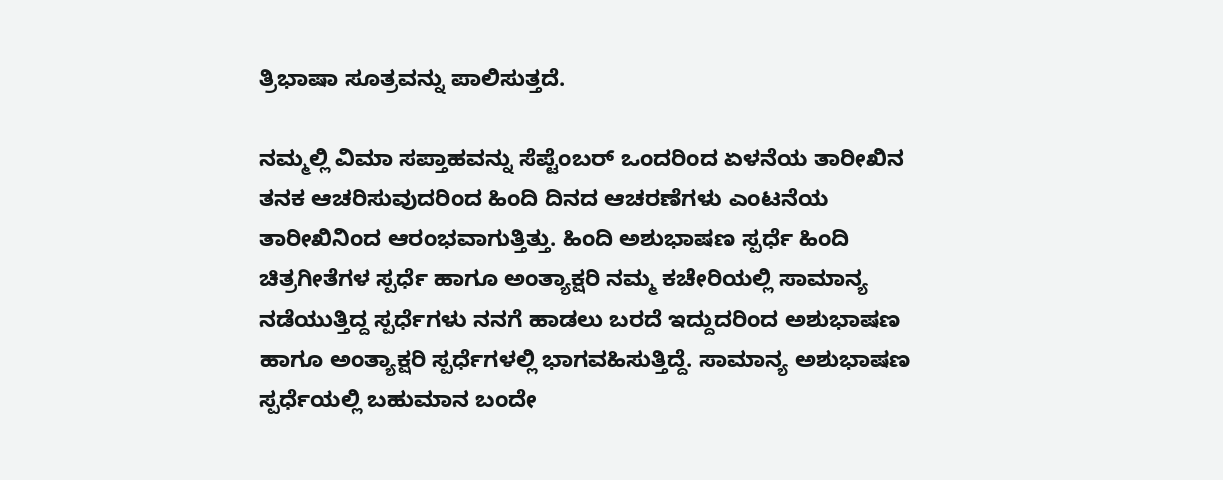ತ್ರಿಭಾಷಾ ಸೂತ್ರವನ್ನು ಪಾಲಿಸುತ್ತದೆ.

ನಮ್ಮಲ್ಲಿ ವಿಮಾ ಸಪ್ತಾಹವನ್ನು ಸೆಪ್ಟೆಂಬರ್ ಒಂದರಿಂದ ಏಳನೆಯ ತಾರೀಖಿನ ತನಕ ಆಚರಿಸುವುದರಿಂದ ಹಿಂದಿ ದಿನದ ಆಚರಣೆಗಳು ಎಂಟನೆಯ ತಾರೀಖಿನಿಂದ ಆರಂಭವಾಗುತ್ತಿತ್ತು. ಹಿಂದಿ ಅಶುಭಾಷಣ ಸ್ಪರ್ಧೆ ಹಿಂದಿ ಚಿತ್ರಗೀತೆಗಳ ಸ್ಪರ್ಧೆ ಹಾಗೂ ಅಂತ್ಯಾಕ್ಷರಿ ನಮ್ಮ ಕಚೇರಿಯಲ್ಲಿ ಸಾಮಾನ್ಯ ನಡೆಯುತ್ತಿದ್ದ ಸ್ಪರ್ಧೆಗಳು ನನಗೆ ಹಾಡಲು ಬರದೆ ಇದ್ದುದರಿಂದ ಅಶುಭಾಷಣ ಹಾಗೂ ಅಂತ್ಯಾಕ್ಷರಿ ಸ್ಪರ್ಧೆಗಳಲ್ಲಿ ಭಾಗವಹಿಸುತ್ತಿದ್ದೆ. ಸಾಮಾನ್ಯ ಅಶುಭಾಷಣ ಸ್ಪರ್ಧೆಯಲ್ಲಿ ಬಹುಮಾನ ಬಂದೇ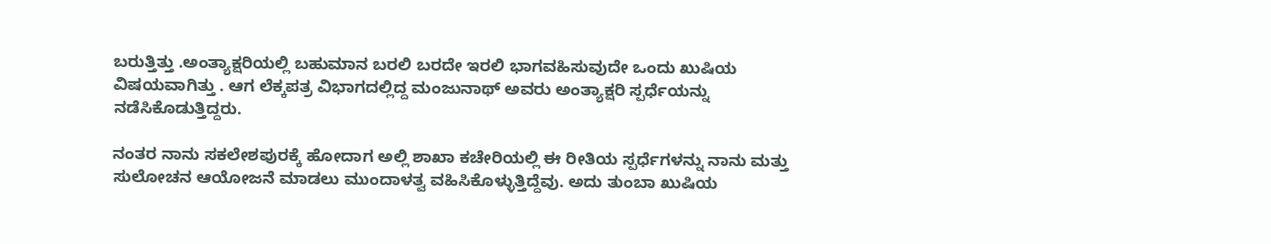ಬರುತ್ತಿತ್ತು .ಅಂತ್ಯಾಕ್ಷರಿಯಲ್ಲಿ ಬಹುಮಾನ ಬರಲಿ ಬರದೇ ಇರಲಿ ಭಾಗವಹಿಸುವುದೇ ಒಂದು ಖುಷಿಯ ವಿಷಯವಾಗಿತ್ತು . ಆಗ ಲೆಕ್ಕಪತ್ರ ವಿಭಾಗದಲ್ಲಿದ್ದ ಮಂಜುನಾಥ್ ಅವರು ಅಂತ್ಯಾಕ್ಷರಿ ಸ್ಪರ್ಧೆಯನ್ನು ನಡೆಸಿಕೊಡುತ್ತಿದ್ದರು.

ನಂತರ ನಾನು ಸಕಲೇಶಪುರಕ್ಕೆ ಹೋದಾಗ ಅಲ್ಲಿ ಶಾಖಾ ಕಚೇರಿಯಲ್ಲಿ ಈ ರೀತಿಯ ಸ್ಪರ್ಧೆಗಳನ್ನು ನಾನು ಮತ್ತು ಸುಲೋಚನ ಆಯೋಜನೆ ಮಾಡಲು ಮುಂದಾಳತ್ವ ವಹಿಸಿಕೊಳ್ಳುತ್ತಿದ್ದೆವು. ಅದು ತುಂಬಾ ಖುಷಿಯ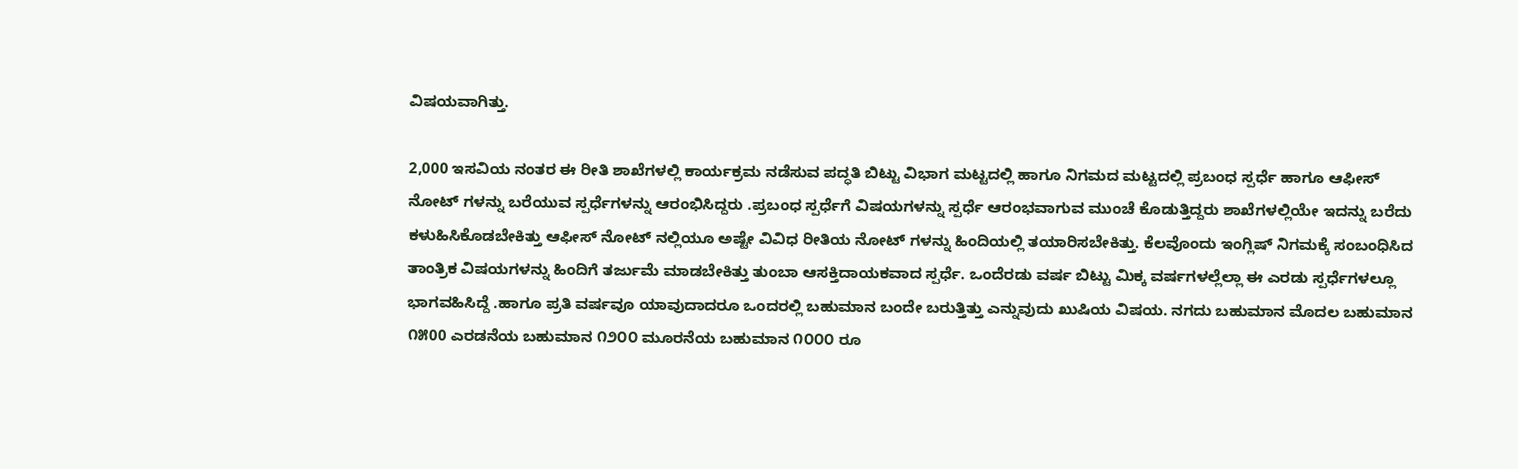ವಿಷಯವಾಗಿತ್ತು.

2,000 ಇಸವಿಯ ನಂತರ ಈ ರೀತಿ ಶಾಖೆಗಳಲ್ಲಿ ಕಾರ್ಯಕ್ರಮ ನಡೆಸುವ ಪದ್ಧತಿ ಬಿಟ್ಟು ವಿಭಾಗ ಮಟ್ಟದಲ್ಲಿ ಹಾಗೂ ನಿಗಮದ ಮಟ್ಟದಲ್ಲಿ ಪ್ರಬಂಧ ಸ್ಪರ್ಧೆ ಹಾಗೂ ಆಫೀಸ್ ನೋಟ್ ಗಳನ್ನು ಬರೆಯುವ ಸ್ಪರ್ಧೆಗಳನ್ನು ಆರಂಭಿಸಿದ್ದರು .ಪ್ರಬಂಧ ಸ್ಪರ್ಧೆಗೆ ವಿಷಯಗಳನ್ನು ಸ್ಪರ್ಧೆ ಆರಂಭವಾಗುವ ಮುಂಚೆ ಕೊಡುತ್ತಿದ್ದರು ಶಾಖೆಗಳಲ್ಲಿಯೇ ಇದನ್ನು ಬರೆದು ಕಳುಹಿಸಿಕೊಡಬೇಕಿತ್ತು ಆಫೀಸ್ ನೋಟ್ ನಲ್ಲಿಯೂ ಅಷ್ಟೇ ವಿವಿಧ ರೀತಿಯ ನೋಟ್ ಗಳನ್ನು ಹಿಂದಿಯಲ್ಲಿ ತಯಾರಿಸಬೇಕಿತ್ತು. ಕೆಲವೊಂದು ಇಂಗ್ಲಿಷ್ ನಿಗಮಕ್ಕೆ ಸಂಬಂಧಿಸಿದ ತಾಂತ್ರಿಕ ವಿಷಯಗಳನ್ನು ಹಿಂದಿಗೆ ತರ್ಜುಮೆ ಮಾಡಬೇಕಿತ್ತು ತುಂಬಾ ಆಸಕ್ತಿದಾಯಕವಾದ ಸ್ಪರ್ಧೆ. ಒಂದೆರಡು ವರ್ಷ ಬಿಟ್ಟು ಮಿಕ್ಕ ವರ್ಷಗಳಲ್ಲೆಲ್ಲಾ ಈ ಎರಡು ಸ್ಪರ್ಧೆಗಳಲ್ಲೂ ಭಾಗವಹಿಸಿದ್ದೆ .ಹಾಗೂ ಪ್ರತಿ ವರ್ಷವೂ ಯಾವುದಾದರೂ ಒಂದರಲ್ಲಿ ಬಹುಮಾನ ಬಂದೇ ಬರುತ್ತಿತ್ತು ಎನ್ನುವುದು ಖುಷಿಯ ವಿಷಯ. ನಗದು ಬಹುಮಾನ ಮೊದಲ ಬಹುಮಾನ ೧೫00 ಎರಡನೆಯ ಬಹುಮಾನ ೧೨೦೦ ಮೂರನೆಯ ಬಹುಮಾನ ೧೦೦೦ ರೂ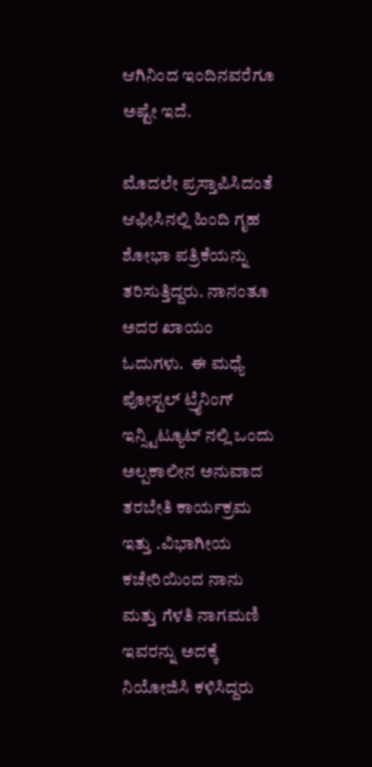ಆಗಿನಿಂದ ಇಂದಿನವರೆಗೂ ಅಷ್ಟೇ ಇದೆ.

ಮೊದಲೇ ಪ್ರಸ್ತಾಪಿಸಿದಂತೆ ಆಫೀಸಿನಲ್ಲಿ ಹಿಂದಿ ಗೃಹ ಶೋಭಾ ಪತ್ರಿಕೆಯನ್ನು ತರಿಸುತ್ತಿದ್ದರು. ನಾನಂತೂ ಅದರ ಖಾಯಂ ಓದುಗಳು.  ಈ ಮಧ್ಯೆ ಪೋಸ್ಟಲ್ ಟ್ರೈನಿಂಗ್ ಇನ್ಸ್ಟಿಟ್ಯೂಟ್ ನಲ್ಲಿ ಒಂದು ಅಲ್ಪಕಾಲೀನ ಅನುವಾದ ತರಬೇತಿ ಕಾರ್ಯಕ್ರಮ ಇತ್ತು .ವಿಭಾಗೀಯ ಕಚೇರಿಯಿಂದ ನಾನು ಮತ್ತು ಗೆಳತಿ ನಾಗಮಣಿ ಇವರನ್ನು ಅದಕ್ಕೆ ನಿಯೋಜಿಸಿ ಕಳಿಸಿದ್ದರು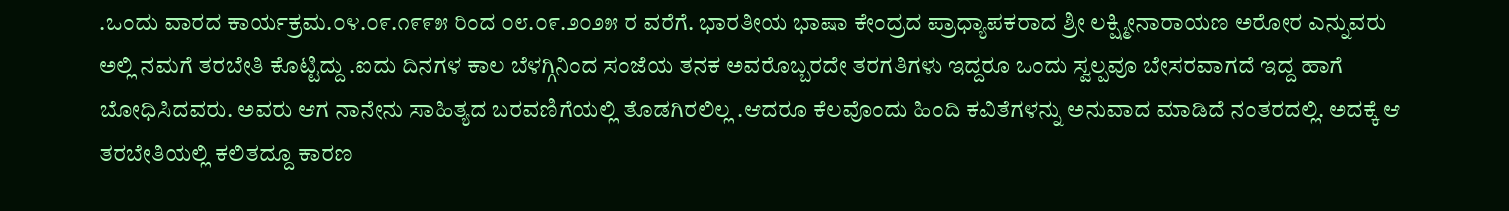.ಒಂದು ವಾರದ ಕಾರ್ಯಕ್ರಮ.೦೪.೦೯.೧೯೯೫ ರಿಂದ ೦೮.೦೯.೨೦೨೫ ರ ವರೆಗೆ. ಭಾರತೀಯ ಭಾಷಾ ಕೇಂದ್ರದ ಪ್ರಾಧ್ಯಾಪಕರಾದ ಶ್ರೀ ಲಕ್ಷ್ಮೀನಾರಾಯಣ ಅರೋರ ಎನ್ನುವರು ಅಲ್ಲಿ ನಮಗೆ ತರಬೇತಿ ಕೊಟ್ಟಿದ್ದು .ಐದು ದಿನಗಳ ಕಾಲ ಬೆಳಗ್ಗಿನಿಂದ ಸಂಜೆಯ ತನಕ ಅವರೊಬ್ಬರದೇ ತರಗತಿಗಳು ಇದ್ದರೂ ಒಂದು ಸ್ವಲ್ಪವೂ ಬೇಸರವಾಗದೆ ಇದ್ದ ಹಾಗೆ ಬೋಧಿಸಿದವರು. ಅವರು ಆಗ ನಾನೇನು ಸಾಹಿತ್ಯದ ಬರವಣಿಗೆಯಲ್ಲಿ ತೊಡಗಿರಲಿಲ್ಲ .ಆದರೂ ಕೆಲವೊಂದು ಹಿಂದಿ ಕವಿತೆಗಳನ್ನು ಅನುವಾದ ಮಾಡಿದೆ ನಂತರದಲ್ಲಿ. ಅದಕ್ಕೆ ಆ ತರಬೇತಿಯಲ್ಲಿ ಕಲಿತದ್ದೂ ಕಾರಣ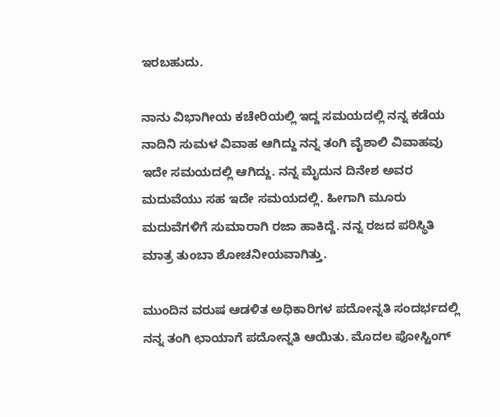ಇರಬಹುದು.

ನಾನು ವಿಭಾಗೀಯ ಕಚೇರಿಯಲ್ಲಿ ಇದ್ದ ಸಮಯದಲ್ಲಿ ನನ್ನ ಕಡೆಯ ನಾದಿನಿ ಸುಮಳ ವಿವಾಹ ಆಗಿದ್ದು ನನ್ನ ತಂಗಿ ವೈಶಾಲಿ ವಿವಾಹವು ಇದೇ ಸಮಯದಲ್ಲಿ ಆಗಿದ್ದು. ನನ್ನ ಮೈದುನ ದಿನೇಶ ಅವರ ಮದುವೆಯು ಸಹ ಇದೇ ಸಮಯದಲ್ಲಿ. ಹೀಗಾಗಿ ಮೂರು ಮದುವೆಗಳಿಗೆ ಸುಮಾರಾಗಿ ರಜಾ ಹಾಕಿದ್ದೆ. ನನ್ನ ರಜದ ಪರಿಸ್ಥಿತಿ ಮಾತ್ರ ತುಂಬಾ ಶೋಚನೀಯವಾಗಿತ್ತು.

ಮುಂದಿನ ವರುಷ ಆಡಳಿತ ಅಧಿಕಾರಿಗಳ ಪದೋನ್ನತಿ ಸಂದರ್ಭದಲ್ಲಿ ನನ್ನ ತಂಗಿ ಛಾಯಾಗೆ ಪದೋನ್ನತಿ ಆಯಿತು. ಮೊದಲ ಪೋಸ್ಟಿಂಗ್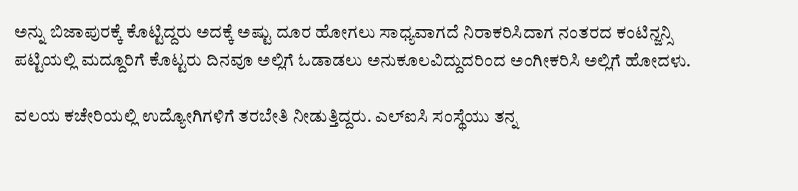ಅನ್ನು ಬಿಜಾಪುರಕ್ಕೆ ಕೊಟ್ಟಿದ್ದರು ಅದಕ್ಕೆ ಅಷ್ಟು ದೂರ ಹೋಗಲು ಸಾಧ್ಯವಾಗದೆ ನಿರಾಕರಿಸಿದಾಗ ನಂತರದ ಕಂಟಿನ್ಜನ್ಸಿ ಪಟ್ಟಿಯಲ್ಲಿ ಮದ್ದೂರಿಗೆ ಕೊಟ್ಟರು ದಿನವೂ ಅಲ್ಲಿಗೆ ಓಡಾಡಲು ಅನುಕೂಲವಿದ್ದುದರಿಂದ ಅಂಗೀಕರಿಸಿ ಅಲ್ಲಿಗೆ ಹೋದಳು.

ವಲಯ ಕಚೇರಿಯಲ್ಲಿ ಉದ್ಯೋಗಿಗಳಿಗೆ ತರಬೇತಿ ನೀಡುತ್ತಿದ್ದರು. ಎಲ್‌ಐಸಿ ಸಂಸ್ಥೆಯು ತನ್ನ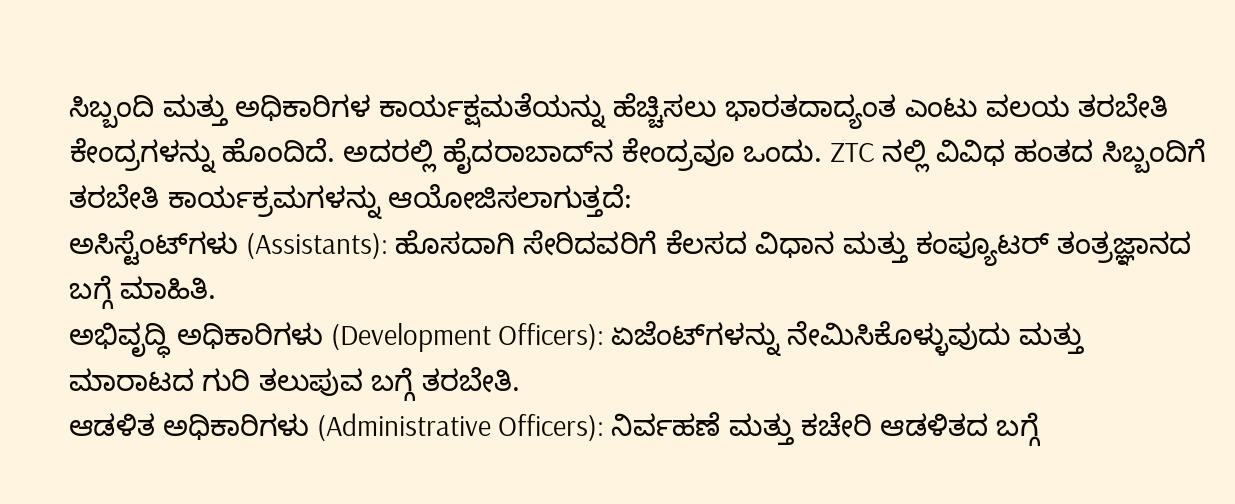ಸಿಬ್ಬಂದಿ ಮತ್ತು ಅಧಿಕಾರಿಗಳ ಕಾರ್ಯಕ್ಷಮತೆಯನ್ನು ಹೆಚ್ಚಿಸಲು ಭಾರತದಾದ್ಯಂತ ಎಂಟು ವಲಯ ತರಬೇತಿ ಕೇಂದ್ರಗಳನ್ನು ಹೊಂದಿದೆ. ಅದರಲ್ಲಿ ಹೈದರಾಬಾದ್‌ನ ಕೇಂದ್ರವೂ ಒಂದು. ZTC ನಲ್ಲಿ ವಿವಿಧ ಹಂತದ ಸಿಬ್ಬಂದಿಗೆ ತರಬೇತಿ ಕಾರ್ಯಕ್ರಮಗಳನ್ನು ಆಯೋಜಿಸಲಾಗುತ್ತದೆ:
ಅಸಿಸ್ಟೆಂಟ್‌ಗಳು (Assistants): ಹೊಸದಾಗಿ ಸೇರಿದವರಿಗೆ ಕೆಲಸದ ವಿಧಾನ ಮತ್ತು ಕಂಪ್ಯೂಟರ್ ತಂತ್ರಜ್ಞಾನದ ಬಗ್ಗೆ ಮಾಹಿತಿ.
ಅಭಿವೃದ್ಧಿ ಅಧಿಕಾರಿಗಳು (Development Officers): ಏಜೆಂಟ್‌ಗಳನ್ನು ನೇಮಿಸಿಕೊಳ್ಳುವುದು ಮತ್ತು ಮಾರಾಟದ ಗುರಿ ತಲುಪುವ ಬಗ್ಗೆ ತರಬೇತಿ.
ಆಡಳಿತ ಅಧಿಕಾರಿಗಳು (Administrative Officers): ನಿರ್ವಹಣೆ ಮತ್ತು ಕಚೇರಿ ಆಡಳಿತದ ಬಗ್ಗೆ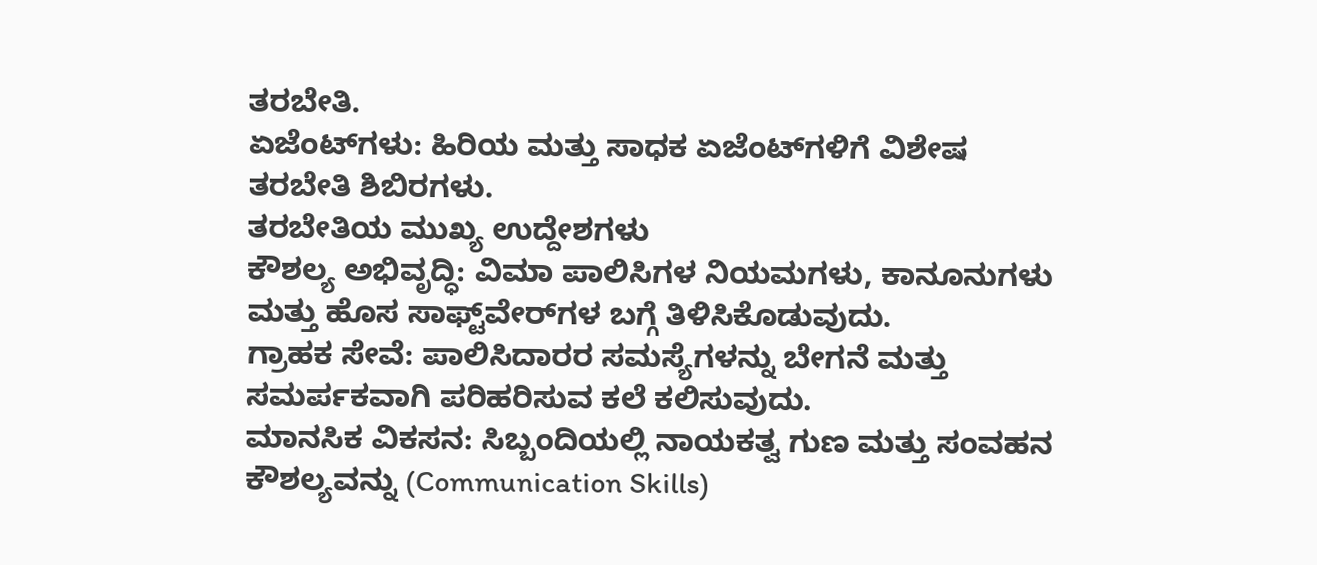ತರಬೇತಿ.
ಏಜೆಂಟ್‌ಗಳು: ಹಿರಿಯ ಮತ್ತು ಸಾಧಕ ಏಜೆಂಟ್‌ಗಳಿಗೆ ವಿಶೇಷ ತರಬೇತಿ ಶಿಬಿರಗಳು.
ತರಬೇತಿಯ ಮುಖ್ಯ ಉದ್ದೇಶಗಳು
ಕೌಶಲ್ಯ ಅಭಿವೃದ್ಧಿ: ವಿಮಾ ಪಾಲಿಸಿಗಳ ನಿಯಮಗಳು, ಕಾನೂನುಗಳು ಮತ್ತು ಹೊಸ ಸಾಫ್ಟ್‌ವೇರ್‌ಗಳ ಬಗ್ಗೆ ತಿಳಿಸಿಕೊಡುವುದು.
ಗ್ರಾಹಕ ಸೇವೆ: ಪಾಲಿಸಿದಾರರ ಸಮಸ್ಯೆಗಳನ್ನು ಬೇಗನೆ ಮತ್ತು ಸಮರ್ಪಕವಾಗಿ ಪರಿಹರಿಸುವ ಕಲೆ ಕಲಿಸುವುದು.
ಮಾನಸಿಕ ವಿಕಸನ: ಸಿಬ್ಬಂದಿಯಲ್ಲಿ ನಾಯಕತ್ವ ಗುಣ ಮತ್ತು ಸಂವಹನ ಕೌಶಲ್ಯವನ್ನು (Communication Skills)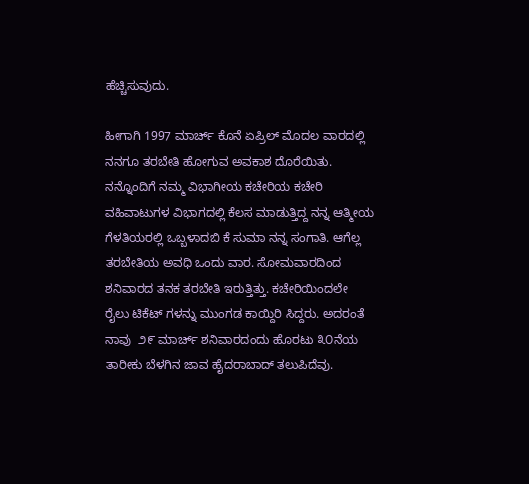ಹೆಚ್ಚಿಸುವುದು.

ಹೀಗಾಗಿ 1997 ಮಾರ್ಚ್ ಕೊನೆ ಏಪ್ರಿಲ್ ಮೊದಲ ವಾರದಲ್ಲಿ ನನಗೂ ತರಬೇತಿ ಹೋಗುವ ಅವಕಾಶ ದೊರೆಯಿತು. ನನ್ನೊಂದಿಗೆ ನಮ್ಮ ವಿಭಾಗೀಯ ಕಚೇರಿಯ ಕಚೇರಿ ವಹಿವಾಟುಗಳ ವಿಭಾಗದಲ್ಲಿ ಕೆಲಸ ಮಾಡುತ್ತಿದ್ದ ನನ್ನ ಆತ್ಮೀಯ ಗೆಳತಿಯರಲ್ಲಿ ಒಬ್ಬಳಾದ‌ಬಿ ಕೆ‌ ಸುಮಾ ನನ್ನ ಸಂಗಾತಿ. ಆಗೆಲ್ಲ ತರಬೇತಿಯ ಅವಧಿ ಒಂದು ವಾರ. ಸೋಮವಾರದಿಂದ ಶನಿವಾರದ ತನಕ ತರಬೇತಿ ಇರುತ್ತಿತ್ತು. ಕಚೇರಿಯಿಂದಲೇ ರೈಲು ಟಿಕೆಟ್ ಗಳನ್ನು ಮುಂಗಡ ಕಾಯ್ದಿರಿ ಸಿದ್ದರು. ಅದರಂತೆ ನಾವು  ೨೯ ಮಾರ್ಚ್ ಶನಿವಾರದಂದು ಹೊರಟು ೩೦ನೆಯ ತಾರೀಕು ಬೆಳಗಿನ ಜಾವ ಹೈದರಾಬಾದ್ ತಲುಪಿದೆವು.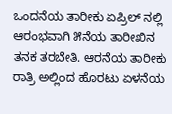ಒಂದನೆಯ ತಾರೀಕು ಏಪ್ರಿಲ್ ನಲ್ಲಿ ಆರಂಭವಾಗಿ ೫ನೆಯ ತಾರೀಖಿನ ತನಕ ತರಬೇತಿ. ಆರನೆಯ ತಾರೀಕು ರಾತ್ರಿ ಅಲ್ಲಿಂದ ಹೊರಟು ಏಳನೆಯ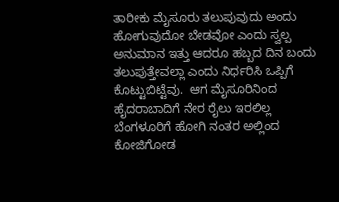ತಾರೀಕು ಮೈಸೂರು ತಲುಪುವುದು ಅಂದು ಹೋಗುವುದೋ ಬೇಡವೋ ಎಂದು ಸ್ವಲ್ಪ ಅನುಮಾನ ಇತ್ತು ಆದರೂ ಹಬ್ಬದ ದಿನ ಬಂದು ತಲುಪುತ್ತೇವಲ್ಲಾ ಎಂದು ನಿರ್ಧರಿಸಿ ಒಪ್ಪಿಗೆ ಕೊಟ್ಟುಬಿಟ್ಟೆವು.  ಆಗ ಮೈಸೂರಿನಿಂದ ಹೈದರಾಬಾದಿಗೆ ನೇರ ರೈಲು ಇರಲಿಲ್ಲ ಬೆಂಗಳೂರಿಗೆ ಹೋಗಿ ನಂತರ ಅಲ್ಲಿಂದ ಕೋಜಿಗೋಡ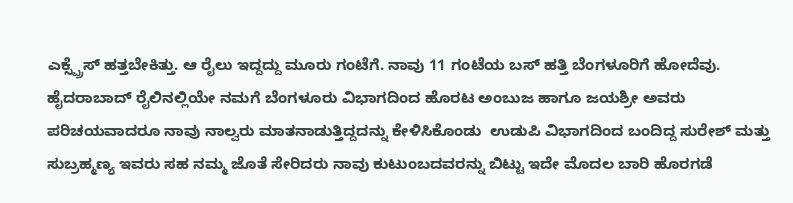ಎಕ್ಸ್ಪ್ರೆಸ್ ಹತ್ತಬೇಕಿತ್ತು. ಆ ರೈಲು ಇದ್ದದ್ದು ಮೂರು ಗಂಟೆಗೆ. ನಾವು 11 ಗಂಟೆಯ ಬಸ್ ಹತ್ತಿ ಬೆಂಗಳೂರಿಗೆ ಹೋದೆವು. ಹೈದರಾಬಾದ್ ರೈಲಿನಲ್ಲಿಯೇ ನಮಗೆ ಬೆಂಗಳೂರು ವಿಭಾಗದಿಂದ ಹೊರಟ ಅಂಬುಜ ಹಾಗೂ ಜಯಶ್ರೀ ಅವರು ಪರಿಚಯವಾದರೂ ನಾವು ನಾಲ್ವರು ಮಾತನಾಡುತ್ತಿದ್ದದನ್ನು ಕೇಳಿಸಿಕೊಂಡು  ಉಡುಪಿ ವಿಭಾಗದಿಂದ ಬಂದಿದ್ದ ಸುರೇಶ್ ಮತ್ತು ಸುಬ್ರಹ್ಮಣ್ಯ ಇವರು ಸಹ ನಮ್ಮ ಜೊತೆ ಸೇರಿದರು ನಾವು ಕುಟುಂಬದವರನ್ನು ಬಿಟ್ಟು ಇದೇ ಮೊದಲ ಬಾರಿ ಹೊರಗಡೆ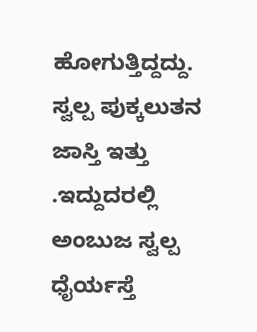ಹೋಗುತ್ತಿದ್ದದ್ದು. ಸ್ವಲ್ಪ ಪುಕ್ಕಲುತನ ಜಾಸ್ತಿ ಇತ್ತು .ಇದ್ದುದರಲ್ಲಿ ಅಂಬುಜ ಸ್ವಲ್ಪ ಧೈರ್ಯಸ್ತೆ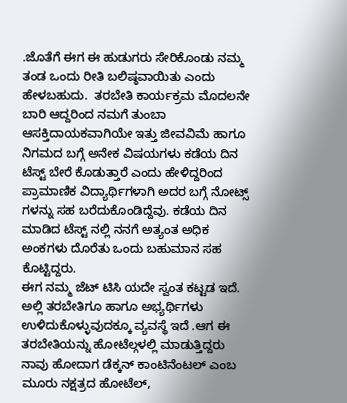.ಜೊತೆಗೆ ಈಗ ಈ ಹುಡುಗರು ಸೇರಿಕೊಂಡು ನಮ್ಮ ತಂಡ ಒಂದು ರೀತಿ ಬಲಿಷ್ಠವಾಯಿತು ಎಂದು ಹೇಳಬಹುದು.  ತರಬೇತಿ ಕಾರ್ಯಕ್ರಮ ಮೊದಲನೇ ಬಾರಿ ಆದ್ದರಿಂದ ನಮಗೆ ತುಂಬಾ ಆಸಕ್ತಿದಾಯಕವಾಗಿಯೇ ಇತ್ತು ಜೀವವಿಮೆ ಹಾಗೂ ನಿಗಮದ ಬಗ್ಗೆ ಅನೇಕ ವಿಷಯಗಳು ಕಡೆಯ ದಿನ ಟೆಸ್ಟ್ ಬೇರೆ ಕೊಡುತ್ತಾರೆ ಎಂದು ಹೇಳಿದ್ದರಿಂದ ಪ್ರಾಮಾಣಿಕ ವಿದ್ಯಾರ್ಥಿಗಳಾಗಿ ಅದರ ಬಗ್ಗೆ ನೋಟ್ಸ್ ಗಳನ್ನು ಸಹ ಬರೆದುಕೊಂಡಿದ್ದೆವು. ಕಡೆಯ ದಿನ ಮಾಡಿದ ಟೆಸ್ಟ್ ನಲ್ಲಿ ನನಗೆ ಅತ್ಯಂತ ಅಧಿಕ ಅಂಕಗಳು ದೊರೆತು ಒಂದು ಬಹುಮಾನ ಸಹ ಕೊಟ್ಟಿದ್ದರು.
ಈಗ ನಮ್ಮ ಜೆಟ್ ಟಿಸಿ ಯದೇ ಸ್ವಂತ ಕಟ್ಟಡ ಇದೆ. ಅಲ್ಲಿ ತರಬೇತಿಗೂ ಹಾಗೂ ಅಭ್ಯರ್ಥಿಗಳು ಉಳಿದುಕೊಳ್ಳುವುದಕ್ಕೂ ವ್ಯವಸ್ಥೆ ಇದೆ .ಆಗ ಈ ತರಬೇತಿಯನ್ನು ಹೋಟೆಲ್ಗಳಲ್ಲಿ ಮಾಡುತ್ತಿದ್ದರು ನಾವು ಹೋದಾಗ ಡೆಕ್ಕನ್ ಕಾಂಟಿನೆಂಟಲ್ ಎಂಬ ಮೂರು ನಕ್ಷತ್ರದ ಹೋಟೆಲ್,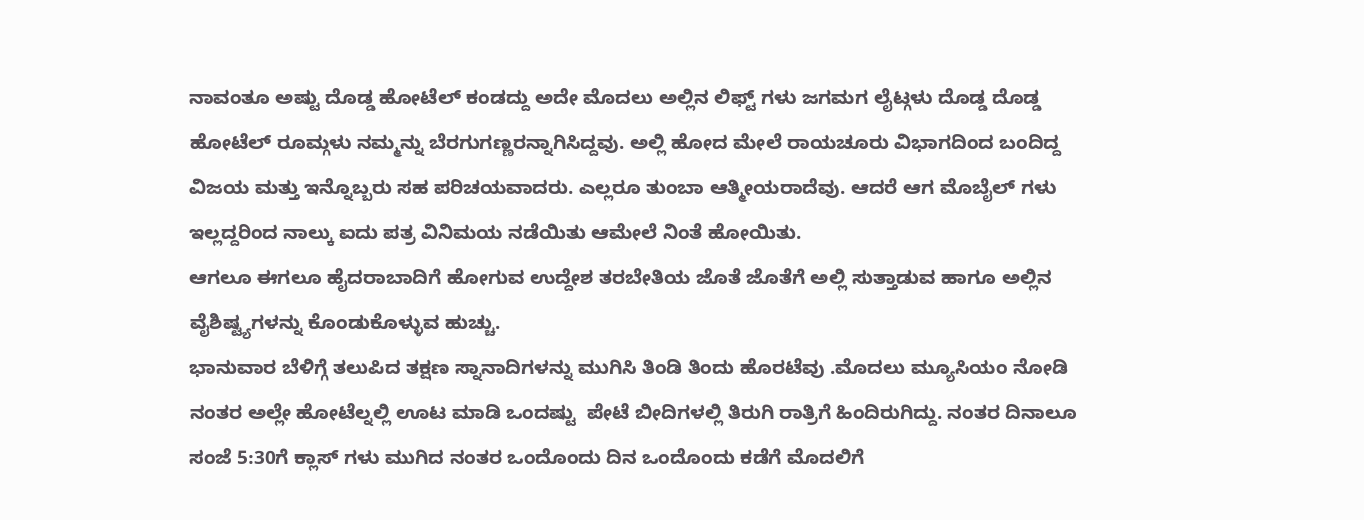ನಾವಂತೂ ಅಷ್ಟು ದೊಡ್ಡ ಹೋಟೆಲ್ ಕಂಡದ್ದು ಅದೇ ಮೊದಲು ಅಲ್ಲಿನ ಲಿಫ್ಟ್ ಗಳು ಜಗಮಗ ಲೈಟ್ಗಳು ದೊಡ್ಡ ದೊಡ್ಡ ಹೋಟೆಲ್ ರೂಮ್ಗಳು ನಮ್ಮನ್ನು ಬೆರಗುಗಣ್ಣರನ್ನಾಗಿಸಿದ್ದವು. ಅಲ್ಲಿ ಹೋದ ಮೇಲೆ ರಾಯಚೂರು ವಿಭಾಗದಿಂದ ಬಂದಿದ್ದ ವಿಜಯ ಮತ್ತು ಇನ್ನೊಬ್ಬರು ಸಹ ಪರಿಚಯವಾದರು. ಎಲ್ಲರೂ ತುಂಬಾ ಆತ್ಮೀಯರಾದೆವು. ಆದರೆ ಆಗ ಮೊಬೈಲ್ ಗಳು ಇಲ್ಲದ್ದರಿಂದ ನಾಲ್ಕು ಐದು ಪತ್ರ ವಿನಿಮಯ ನಡೆಯಿತು ಆಮೇಲೆ ನಿಂತೆ ಹೋಯಿತು.
ಆಗಲೂ ಈಗಲೂ ಹೈದರಾಬಾದಿಗೆ ಹೋಗುವ ಉದ್ದೇಶ ತರಬೇತಿಯ ಜೊತೆ ಜೊತೆಗೆ ಅಲ್ಲಿ ಸುತ್ತಾಡುವ ಹಾಗೂ ಅಲ್ಲಿನ ವೈಶಿಷ್ಟ್ಯಗಳನ್ನು ಕೊಂಡುಕೊಳ್ಳುವ ಹುಚ್ಚು.
ಭಾನುವಾರ ಬೆಳಿಗ್ಗೆ ತಲುಪಿದ ತಕ್ಷಣ ಸ್ನಾನಾದಿಗಳನ್ನು ಮುಗಿಸಿ ತಿಂಡಿ ತಿಂದು ಹೊರಟೆವು .ಮೊದಲು ಮ್ಯೂಸಿಯಂ ನೋಡಿ ನಂತರ ಅಲ್ಲೇ ಹೋಟೆಲ್ನಲ್ಲಿ ಊಟ ಮಾಡಿ ಒಂದಷ್ಟು  ಪೇಟೆ ಬೀದಿಗಳಲ್ಲಿ ತಿರುಗಿ ರಾತ್ರಿಗೆ ಹಿಂದಿರುಗಿದ್ದು. ನಂತರ ದಿನಾಲೂ ಸಂಜೆ 5:30ಗೆ ಕ್ಲಾಸ್ ಗಳು ಮುಗಿದ ನಂತರ ಒಂದೊಂದು ದಿನ ಒಂದೊಂದು ಕಡೆಗೆ ಮೊದಲಿಗೆ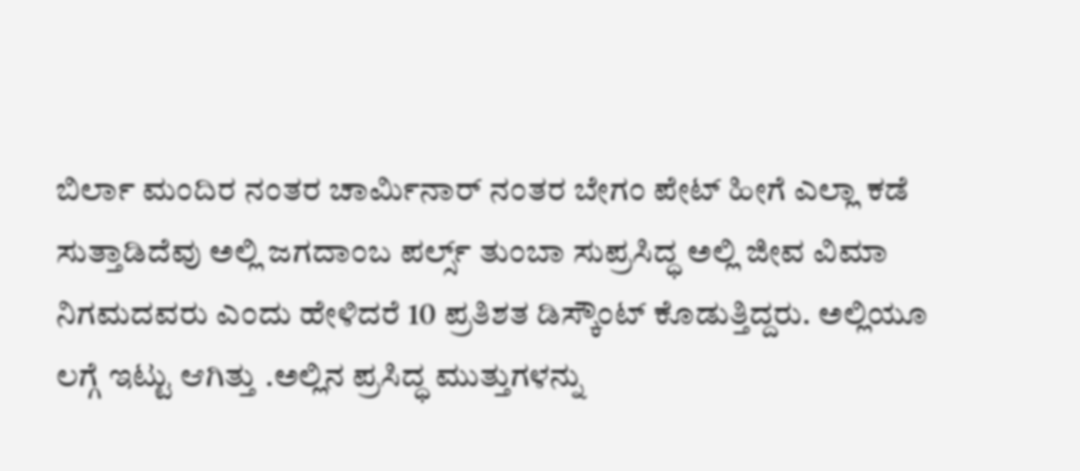ಬಿರ್ಲಾ ಮಂದಿರ ನಂತರ ಚಾರ್ಮಿನಾರ್ ನಂತರ ಬೇಗಂ ಪೇಟ್ ಹೀಗೆ ಎಲ್ಲಾ ಕಡೆ ಸುತ್ತಾಡಿದೆವು ಅಲ್ಲಿ ಜಗದಾಂಬ ಪರ್ಲ್ಸ್ ತುಂಬಾ ಸುಪ್ರಸಿದ್ಧ ಅಲ್ಲಿ ಜೀವ ವಿಮಾ ನಿಗಮದವರು ಎಂದು ಹೇಳಿದರೆ 10 ಪ್ರತಿಶತ ಡಿಸ್ಕೌಂಟ್ ಕೊಡುತ್ತಿದ್ದರು. ಅಲ್ಲಿಯೂ ಲಗ್ಗೆ ಇಟ್ಟು ಆಗಿತ್ತು .ಅಲ್ಲಿನ ಪ್ರಸಿದ್ಧ ಮುತ್ತುಗಳನ್ನು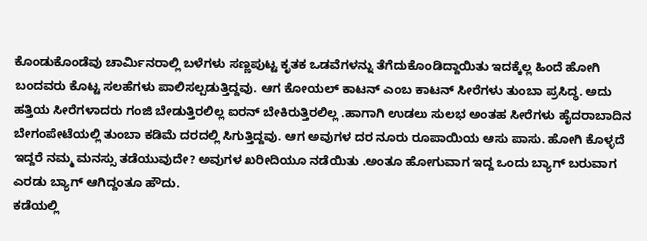ಕೊಂಡುಕೊಂಡೆವು ಚಾರ್ಮಿನರಾಲ್ಲಿ ಬಳೆಗಳು ಸಣ್ಣಪುಟ್ಟ ಕೃತಕ ಒಡವೆಗಳನ್ನು ತೆಗೆದುಕೊಂಡಿದ್ದಾಯಿತು ಇದಕ್ಕೆಲ್ಲ ಹಿಂದೆ ಹೋಗಿ ಬಂದವರು ಕೊಟ್ಟ ಸಲಹೆಗಳು ಪಾಲಿಸಲ್ಪಡುತ್ತಿದ್ದವು. ಆಗ ಕೋಯಲ್ ಕಾಟನ್ ಎಂಬ ಕಾಟನ್ ಸೀರೆಗಳು ತುಂಬಾ ಪ್ರಸಿದ್ಧ. ಅದು ಹತ್ತಿಯ ಸೀರೆಗಳಾದರು ಗಂಜಿ ಬೇಡುತ್ತಿರಲಿಲ್ಲ ಐರನ್ ಬೇಕಿರುತ್ತಿರಲಿಲ್ಲ .ಹಾಗಾಗಿ ಉಡಲು ಸುಲಭ ಅಂತಹ ಸೀರೆಗಳು ಹೈದರಾಬಾದಿನ ಬೇಗಂಪೇಟೆಯಲ್ಲಿ ತುಂಬಾ ಕಡಿಮೆ ದರದಲ್ಲಿ ಸಿಗುತ್ತಿದ್ದವು. ಆಗ ಅವುಗಳ ದರ ನೂರು ರೂಪಾಯಿಯ ಆಸು ಪಾಸು. ಹೋಗಿ ಕೊಳ್ಳದೆ ಇದ್ದರೆ ನಮ್ಮ ಮನಸ್ಸು ತಡೆಯುವುದೇ? ಅವುಗಳ ಖರೀದಿಯೂ ನಡೆಯಿತು .ಅಂತೂ ಹೋಗುವಾಗ ಇದ್ದ ಒಂದು ಬ್ಯಾಗ್ ಬರುವಾಗ ಎರಡು ಬ್ಯಾಗ್ ಆಗಿದ್ದಂತೂ ಹೌದು.
ಕಡೆಯಲ್ಲಿ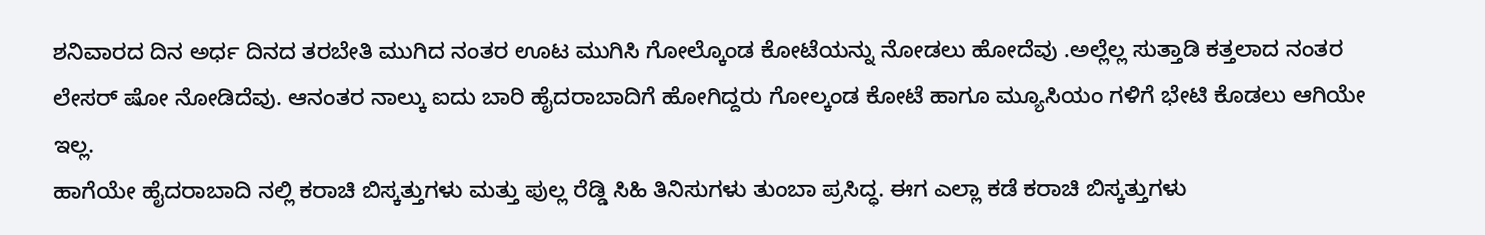ಶನಿವಾರದ ದಿನ ಅರ್ಧ ದಿನದ ತರಬೇತಿ ಮುಗಿದ ನಂತರ ಊಟ ಮುಗಿಸಿ ಗೋಲ್ಕೊಂಡ ಕೋಟೆಯನ್ನು ನೋಡಲು ಹೋದೆವು .ಅಲ್ಲೆಲ್ಲ ಸುತ್ತಾಡಿ ಕತ್ತಲಾದ ನಂತರ ಲೇಸರ್ ಷೋ ನೋಡಿದೆವು. ಆನಂತರ ನಾಲ್ಕು ಐದು ಬಾರಿ ಹೈದರಾಬಾದಿಗೆ ಹೋಗಿದ್ದರು ಗೋಲ್ಕಂಡ ಕೋಟೆ ಹಾಗೂ ಮ್ಯೂಸಿಯಂ ಗಳಿಗೆ ಭೇಟಿ ಕೊಡಲು ಆಗಿಯೇ ಇಲ್ಲ.
ಹಾಗೆಯೇ ಹೈದರಾಬಾದಿ ನಲ್ಲಿ ಕರಾಚಿ ಬಿಸ್ಕತ್ತುಗಳು ಮತ್ತು ಪುಲ್ಲ ರೆಡ್ಡಿ ಸಿಹಿ ತಿನಿಸುಗಳು ತುಂಬಾ ಪ್ರಸಿದ್ಧ. ಈಗ ಎಲ್ಲಾ ಕಡೆ ಕರಾಚಿ ಬಿಸ್ಕತ್ತುಗಳು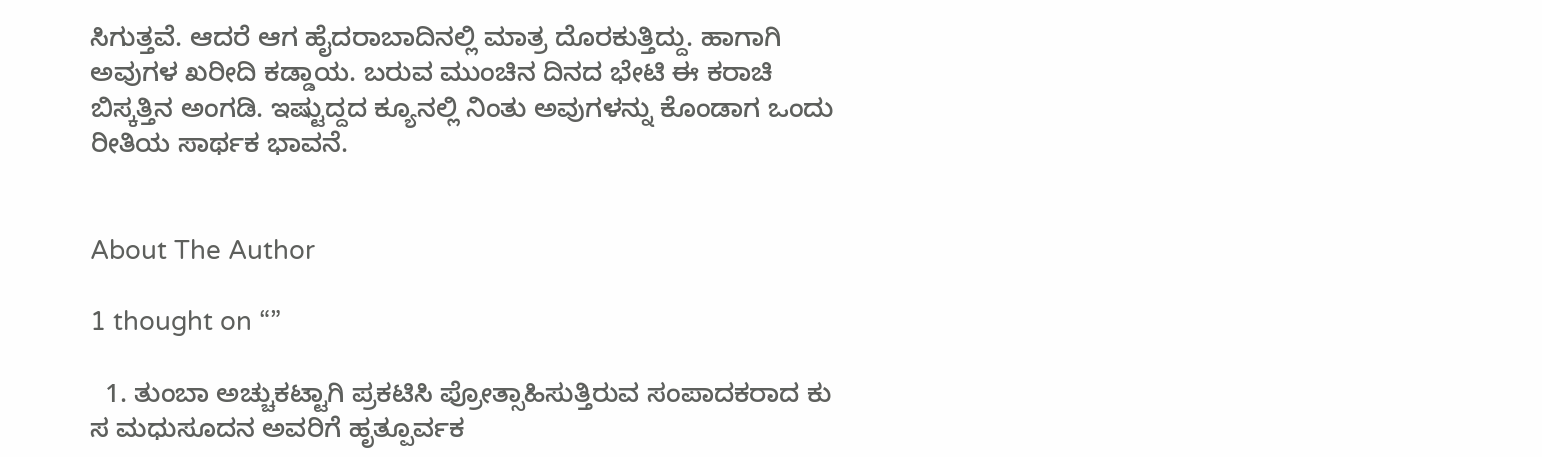ಸಿಗುತ್ತವೆ. ಆದರೆ ಆಗ ಹೈದರಾಬಾದಿನಲ್ಲಿ ಮಾತ್ರ ದೊರಕುತ್ತಿದ್ದು. ಹಾಗಾಗಿ ಅವುಗಳ ಖರೀದಿ ಕಡ್ಡಾಯ. ಬರುವ ಮುಂಚಿನ ದಿನದ ಭೇಟಿ ಈ ಕರಾಚಿ ಬಿಸ್ಕತ್ತಿನ ಅಂಗಡಿ. ಇಷ್ಟುದ್ದದ ಕ್ಯೂನಲ್ಲಿ ನಿಂತು ಅವುಗಳನ್ನು ಕೊಂಡಾಗ ಒಂದು ರೀತಿಯ ಸಾರ್ಥಕ ಭಾವನೆ.


About The Author

1 thought on “”

  1. ತುಂಬಾ ಅಚ್ಚುಕಟ್ಟಾಗಿ ಪ್ರಕಟಿಸಿ ಪ್ರೋತ್ಸಾಹಿಸುತ್ತಿರುವ ಸಂಪಾದಕರಾದ ಕು ಸ ಮಧುಸೂದನ ಅವರಿಗೆ ಹೃತ್ಪೂರ್ವಕ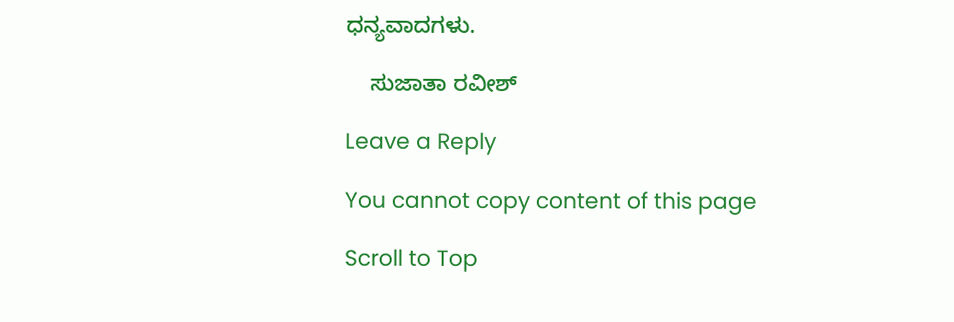ಧನ್ಯವಾದಗಳು.

    ಸುಜಾತಾ ರವೀಶ್

Leave a Reply

You cannot copy content of this page

Scroll to Top